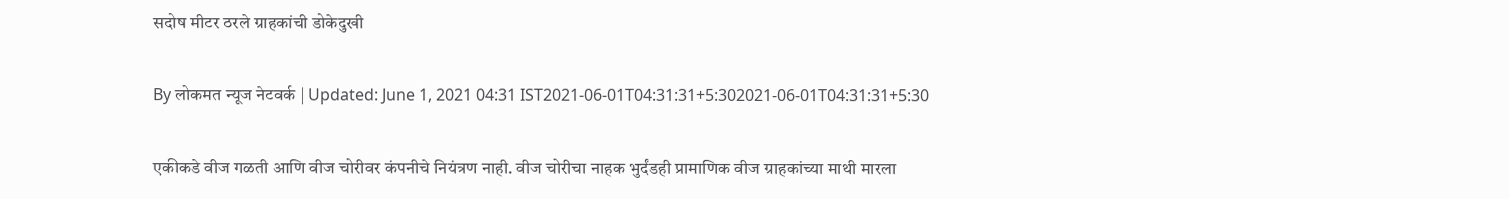सदोष मीटर ठरले ग्राहकांची डोकेदुखी

By लोकमत न्यूज नेटवर्क | Updated: June 1, 2021 04:31 IST2021-06-01T04:31:31+5:302021-06-01T04:31:31+5:30

एकीकडे वीज गळती आणि वीज चोरीवर कंपनीचे नियंत्रण नाही. वीज चोरीचा नाहक भुर्दंडही प्रामाणिक वीज ग्राहकांच्या माथी मारला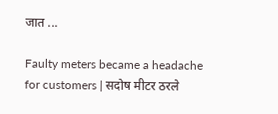जात ...

Faulty meters became a headache for customers | सदोष मीटर ठरले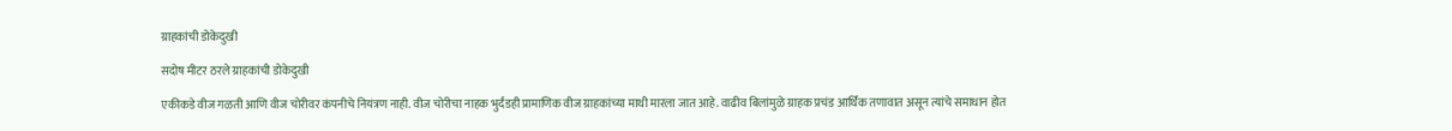ग्राहकांची डोकेदुखी

सदोष मीटर ठरले ग्राहकांची डोकेदुखी

एकीकडे वीज गळती आणि वीज चोरीवर कंपनीचे नियंत्रण नाही. वीज चोरीचा नाहक भुर्दंडही प्रामाणिक वीज ग्राहकांच्या माथी मारला जात आहे. वाढीव बिलांमुळे ग्राहक प्रचंड आर्थिक तणावात असून त्यांचे समाधान होत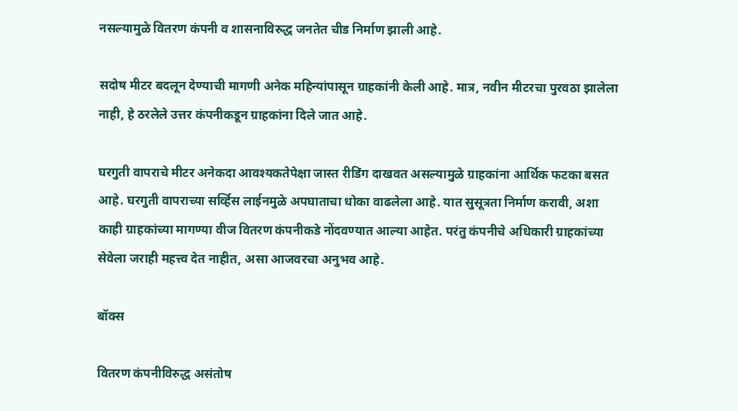नसल्यामुळे वितरण कंपनी व शासनाविरुद्ध जनतेत चीड निर्माण झाली आहे.

सदोष मीटर बदलून देण्याची मागणी अनेक महिन्यांपासून ग्राहकांनी केली आहे. मात्र, नवीन मीटरचा पुरवठा झालेला नाही, हे ठरलेले उत्तर कंपनीकडून ग्राहकांना दिले जात आहे.

घरगुती वापराचे मीटर अनेकदा आवश्यकतेपेक्षा जास्त रीडिंग दाखवत असल्यामुळे ग्राहकांना आर्थिक फटका बसत आहे. घरगुती वापराच्या सर्व्हिस लाईनमुळे अपघाताचा धोका वाढलेला आहे. यात सुसूत्रता निर्माण करावी, अशा काही ग्राहकांच्या मागण्या वीज वितरण कंपनीकडे नोंदवण्यात आल्या आहेत. परंतु कंपनीचे अधिकारी ग्राहकांच्या सेवेला जराही महत्त्व देत नाहीत, असा आजवरचा अनुभव आहे.

बॉक्स

वितरण कंपनीविरुद्ध असंतोष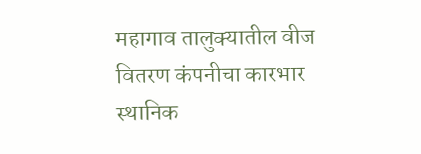महागाव तालुक्यातील वीज वितरण कंपनीचा कारभार स्थानिक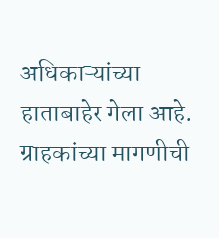अधिकाऱ्यांच्या हाताबाहेर गेला आहे. ग्राहकांच्या मागणीची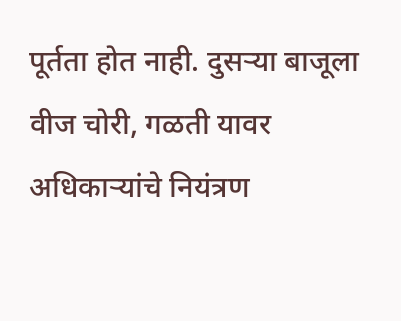पूर्तता होत नाही. दुसऱ्या बाजूला वीज चोरी, गळती यावर अधिकाऱ्यांचे नियंत्रण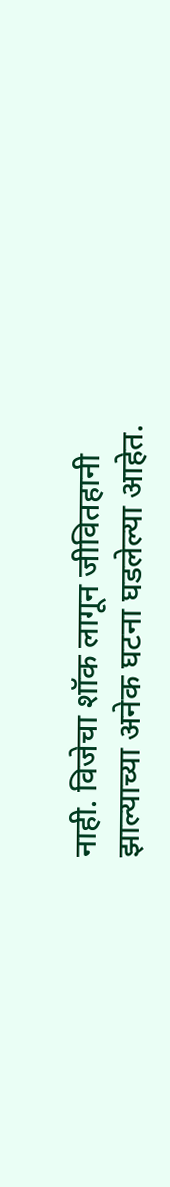नाही. विजेचा शॉक लागून जीवितहानी झाल्याच्या अनेक घटना घडलेल्या आहेत.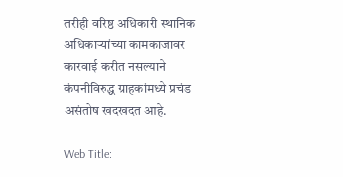तरीही वरिष्ठ अधिकारी स्थानिक अधिकाऱ्यांच्या कामकाजावर कारवाई करीत नसल्याने कंपनीविरुद्ध ग्राहकांमध्ये प्रचंड असंतोष खदखदत आहे.

Web Title: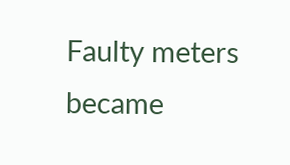Faulty meters became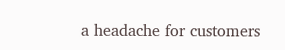a headache for customers